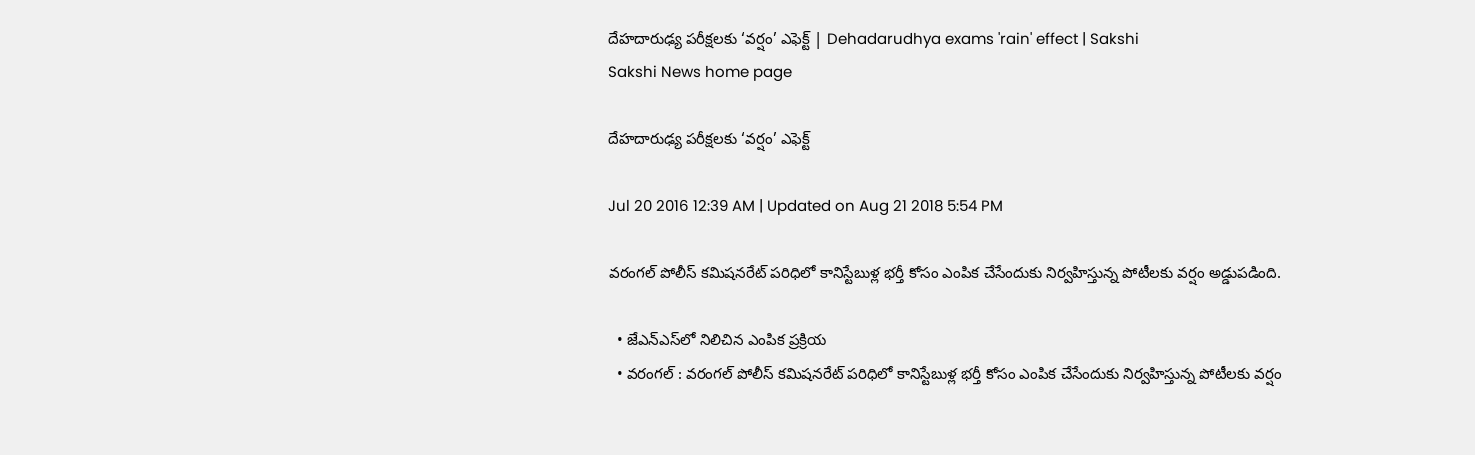దేహదారుఢ్య పరీక్షలకు ‘వర్షం’ ఎఫెక్ట్‌ | Dehadarudhya exams 'rain' effect | Sakshi
Sakshi News home page

దేహదారుఢ్య పరీక్షలకు ‘వర్షం’ ఎఫెక్ట్‌

Jul 20 2016 12:39 AM | Updated on Aug 21 2018 5:54 PM

వరంగల్‌ పోలీస్‌ కమిషనరేట్‌ పరిధిలో కానిస్టేబుళ్ల భర్తీ కోసం ఎంపిక చేసేందుకు నిర్వహిస్తున్న పోటీలకు వర్షం అడ్డుపడింది.

  • జేఎన్‌ఎస్‌లో నిలిచిన ఎంపిక ప్రక్రియ
  • వరంగల్‌ : వరంగల్‌ పోలీస్‌ కమిషనరేట్‌ పరిధిలో కానిస్టేబుళ్ల భర్తీ కోసం ఎంపిక చేసేందుకు నిర్వహిస్తున్న పోటీలకు వర్షం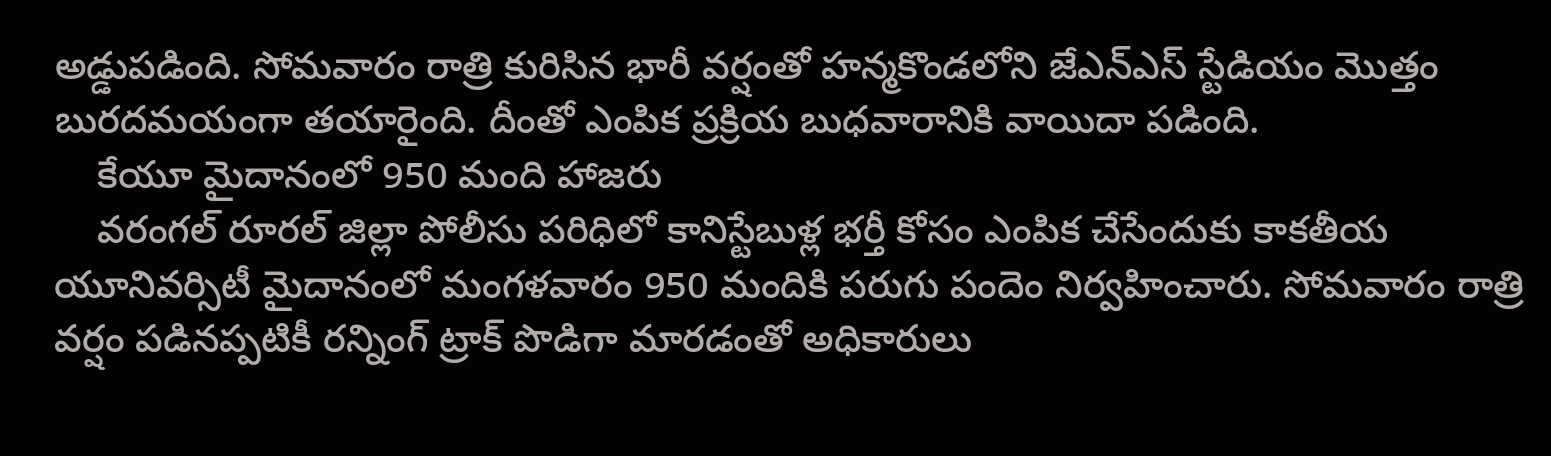అడ్డుపడింది. సోమవారం రాత్రి కురిసిన భారీ వర్షంతో హన్మకొండలోని జేఎన్‌ఎస్‌ స్టేడియం మొత్తం బురదమయంగా తయారైంది. దీంతో ఎంపిక ప్రక్రియ బుధవారానికి వాయిదా పడింది.
    కేయూ మైదానంలో 950 మంది హాజరు
    వరంగల్‌ రూరల్‌ జిల్లా పోలీసు పరిధిలో కానిస్టేబుళ్ల భర్తీ కోసం ఎంపిక చేసేందుకు కాకతీయ యూనివర్సిటీ మైదానంలో మంగళవారం 950 మందికి పరుగు పందెం నిర్వహించారు. సోమవారం రాత్రి వర్షం పడినప్పటికీ రన్నింగ్‌ ట్రాక్‌ పొడిగా మారడంతో అధికారులు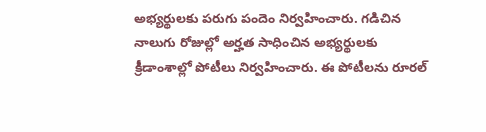అభ్యర్థులకు పరుగు పందెం నిర్వహించారు. గడిచిన నాలుగు రోజుల్లో అర్హత సాధించిన అభ్యర్థులకు క్రీడాంశాల్లో పోటీలు నిర్వహించారు. ఈ పోటీలను రూరల్‌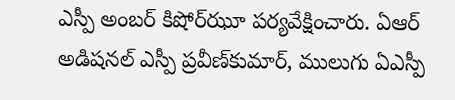ఎస్పీ అంబర్‌ కిషోర్‌ఝూ పర్యవేక్షించారు. ఏఆర్‌ అడిషనల్‌ ఎస్పీ ప్రవీణ్‌కుమార్, ములుగు ఏఎస్పీ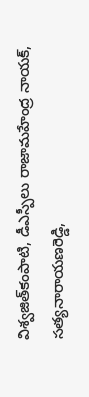విశ్వజిత్‌కంపాటి, డీఎస్పీలు రాజామహేంద్ర నాయక్, సత్యనారాయణరెడ్డి,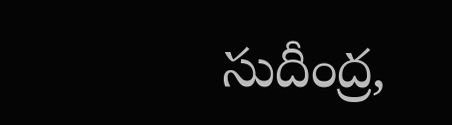సుదీంద్ర,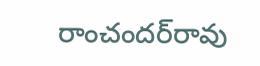రాంచందర్‌రావు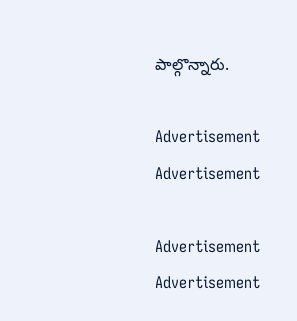పాల్గొన్నారు.

Advertisement
Advertisement

Advertisement
Advertisement